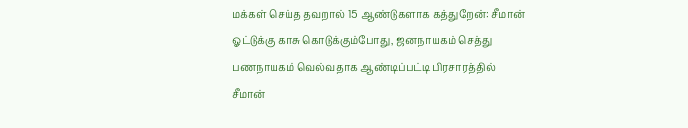மக்கள் செய்த தவறால் 15 ஆண்டுகளாக கத்துறேன்: சீமான்
ஓட்டுக்கு காசு கொடுக்கும்போது, ஜனநாயகம் செத்து பணநாயகம் வெல்வதாக ஆண்டிப்பட்டி பிரசாரத்தில் சீமான்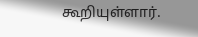கூறியுள்ளார்.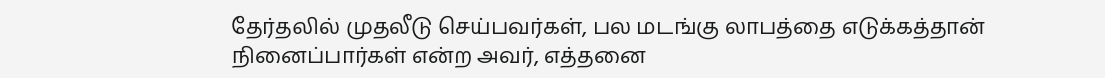தேர்தலில் முதலீடு செய்பவர்கள், பல மடங்கு லாபத்தை எடுக்கத்தான் நினைப்பார்கள் என்ற அவர், எத்தனை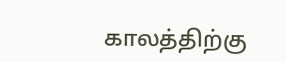காலத்திற்கு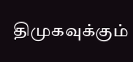திமுகவுக்கும்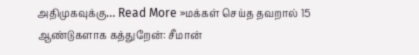அதிமுகவுக்கு… Read More »மக்கள் செய்த தவறால் 15 ஆண்டுகளாக கத்துறேன்: சீமான்